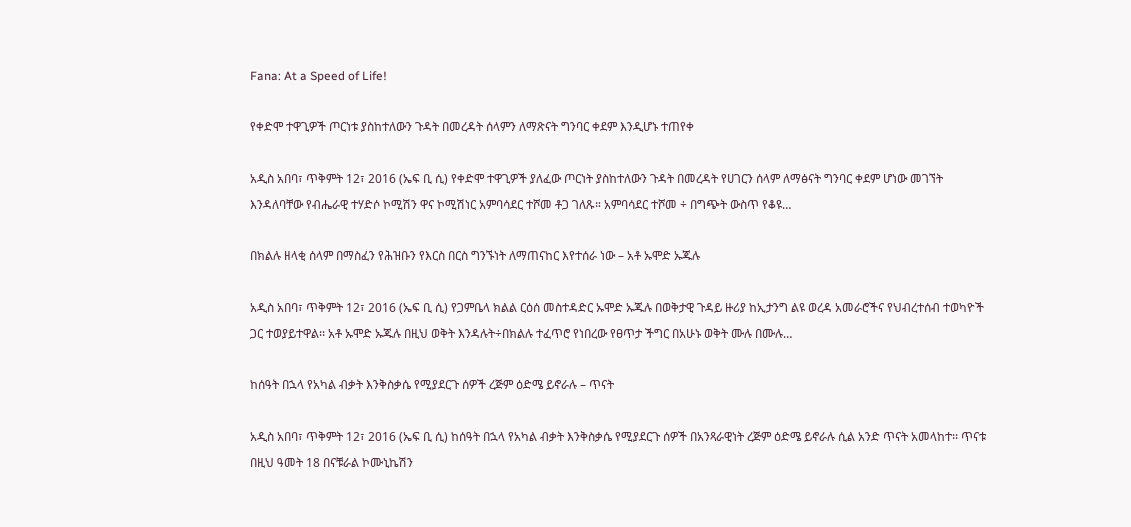Fana: At a Speed of Life!

የቀድሞ ተዋጊዎች ጦርነቱ ያስከተለውን ጉዳት በመረዳት ሰላምን ለማጽናት ግንባር ቀደም እንዲሆኑ ተጠየቀ

አዲስ አበባ፣ ጥቅምት 12፣ 2016 (ኤፍ ቢ ሲ) የቀድሞ ተዋጊዎች ያለፈው ጦርነት ያስከተለውን ጉዳት በመረዳት የሀገርን ሰላም ለማፅናት ግንባር ቀደም ሆነው መገኘት እንዳለባቸው የብሔራዊ ተሃድሶ ኮሚሽን ዋና ኮሚሽነር አምባሳደር ተሾመ ቶጋ ገለጹ። አምባሳደር ተሾመ ÷ በግጭት ውስጥ የቆዩ…

በክልሉ ዘላቂ ሰላም በማስፈን የሕዝቡን የእርስ በርስ ግንኙነት ለማጠናከር እየተሰራ ነው – አቶ ኡሞድ ኡጁሉ

አዲስ አበባ፣ ጥቅምት 12፣ 2016 (ኤፍ ቢ ሲ) የጋምቤላ ክልል ርዕሰ መስተዳድር ኡሞድ ኡጁሉ በወቅታዊ ጉዳይ ዙሪያ ከኢታንግ ልዩ ወረዳ አመራሮችና የህብረተሰብ ተወካዮች ጋር ተወያይተዋል፡፡ አቶ ኡሞድ ኡጁሉ በዚህ ወቅት እንዳሉት÷በክልሉ ተፈጥሮ የነበረው የፀጥታ ችግር በአሁኑ ወቅት ሙሉ በሙሉ…

ከሰዓት በኋላ የአካል ብቃት እንቅስቃሴ የሚያደርጉ ሰዎች ረጅም ዕድሜ ይኖራሉ – ጥናት

አዲስ አበባ፣ ጥቅምት 12፣ 2016 (ኤፍ ቢ ሲ) ከሰዓት በኋላ የአካል ብቃት እንቅስቃሴ የሚያደርጉ ሰዎች በአንጻራዊነት ረጅም ዕድሜ ይኖራሉ ሲል አንድ ጥናት አመላከተ፡፡ ጥናቱ በዚህ ዓመት 18 በናቹራል ኮሙኒኬሽን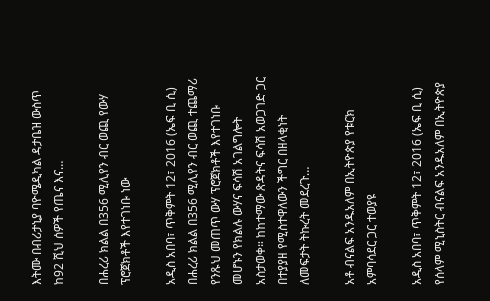እትሙ በብሪታኒያ ባዮሜዲካል ዳታቤዝ ውስጥ ከ92 ሺህ ሰዎች የጤና እና…

በሐረሪ ክልል በ356 ሚሊየን ብር ወጪ የውሃ ፕሮጀክቶች እየተገነቡ ነው

አዲስ አበባ፣ ጥቅምት 12፣ 2016 (ኤፍ ቢ ሲ) በሐረሪ ክልል በ356 ሚሊየን ብር ወጪ ተጨማሪ የንጹህ መጠጥ ውሃ ፕሮጀክቶች እየተገነቡ መሆኑን የክልሉ ውሃና ፍሳሽ አገልግሎት አስታወቀ። ከከተማው ጽዳትና ፍሳሽ አወጋገድ ጋር በተያያዘ የሚስተዋለውን ችግር በዘላቂነት ለመፍታት ትኩረት መደረጉ…

አቶ ብናልፍ አንዱአለም በኢትዮጵያ የቱርክ አምባሳደር ጋር ተወያዩ

አዲስ አበባ፣ ጥቅምት 12፣ 2016 (ኤፍ ቢ ሲ) የሰላም ሚኒስትር ብናልፍ አንዱአለም በኢትዮጵያ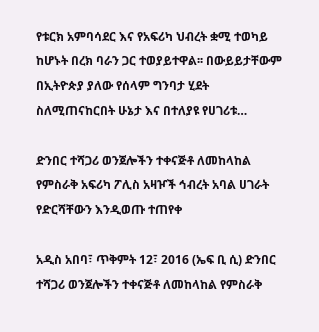የቱርክ አምባሳደር እና የአፍሪካ ህብረት ቋሚ ተወካይ ከሆኑት በረክ ባራን ጋር ተወያይተዋል፡፡ በውይይታቸውም በኢትዮጵያ ያለው የሰላም ግንባታ ሂደት ስለሚጠናከርበት ሁኔታ እና በተለያዩ የሀገሪቱ…

ድንበር ተሻጋሪ ወንጀሎችን ተቀናጅቶ ለመከላከል የምስራቅ አፍሪካ ፖሊስ አዛዦች ኅብረት አባል ሀገራት የድርሻቸውን እንዲወጡ ተጠየቀ

አዲስ አበባ፣ ጥቅምት 12፣ 2016 (ኤፍ ቢ ሲ) ድንበር ተሻጋሪ ወንጀሎችን ተቀናጅቶ ለመከላከል የምስራቅ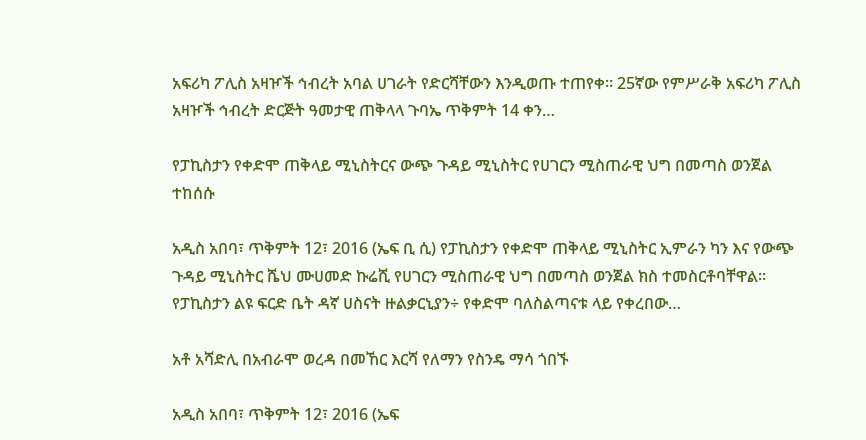አፍሪካ ፖሊስ አዛዦች ኅብረት አባል ሀገራት የድርሻቸውን እንዲወጡ ተጠየቀ። 25ኛው የምሥራቅ አፍሪካ ፖሊስ አዛዦች ኅብረት ድርጅት ዓመታዊ ጠቅላላ ጉባኤ ጥቅምት 14 ቀን…

የፓኪስታን የቀድሞ ጠቅላይ ሚኒስትርና ውጭ ጉዳይ ሚኒስትር የሀገርን ሚስጠራዊ ህግ በመጣስ ወንጀል ተከሰሱ

አዲስ አበባ፣ ጥቅምት 12፣ 2016 (ኤፍ ቢ ሲ) የፓኪስታን የቀድሞ ጠቅላይ ሚኒስትር ኢምራን ካን እና የውጭ ጉዳይ ሚኒስትር ሼህ ሙሀመድ ኩሬሺ የሀገርን ሚስጠራዊ ህግ በመጣስ ወንጀል ክስ ተመስርቶባቸዋል፡፡ የፓኪስታን ልዩ ፍርድ ቤት ዳኛ ሀስናት ዙልቃርኒያን÷ የቀድሞ ባለስልጣናቱ ላይ የቀረበው…

አቶ አሻድሊ በአብራሞ ወረዳ በመኸር እርሻ የለማን የስንዴ ማሳ ጎበኙ

አዲስ አበባ፣ ጥቅምት 12፣ 2016 (ኤፍ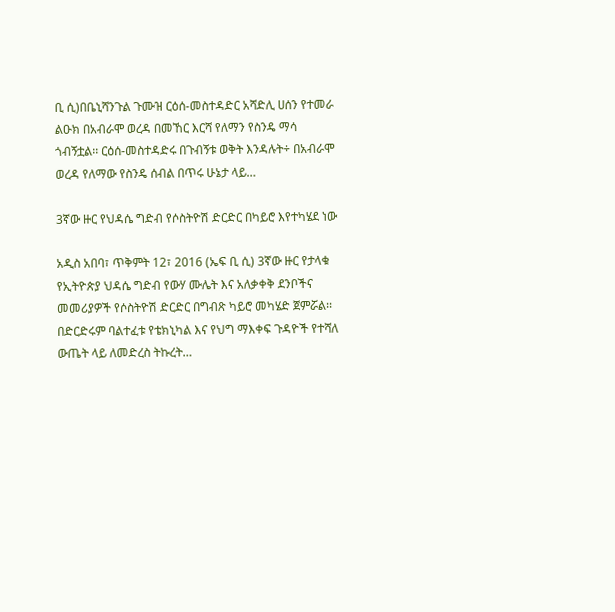ቢ ሲ)በቤኒሻንጉል ጉሙዝ ርዕሰ-መስተዳድር አሻድሊ ሀሰን የተመራ ልዑክ በአብራሞ ወረዳ በመኸር እርሻ የለማን የስንዴ ማሳ ጎብኝቷል፡፡ ርዕሰ-መስተዳድሩ በጉብኝቱ ወቅት እንዳሉት÷ በአብራሞ ወረዳ የለማው የስንዴ ሰብል በጥሩ ሁኔታ ላይ…

3ኛው ዙር የህዳሴ ግድብ የሶስትዮሽ ድርድር በካይሮ እየተካሄደ ነው

አዲስ አበባ፣ ጥቅምት 12፣ 2016 (ኤፍ ቢ ሲ) 3ኛው ዙር የታላቁ የኢትዮጵያ ህዳሴ ግድብ የውሃ ሙሌት እና አለቃቀቅ ደንቦችና መመሪያዎች የሶስትዮሽ ድርድር በግብጽ ካይሮ መካሄድ ጀምሯል፡፡ በድርድሩም ባልተፈቱ የቴክኒካል እና የህግ ማእቀፍ ጉዳዮች የተሻለ ውጤት ላይ ለመድረስ ትኩረት…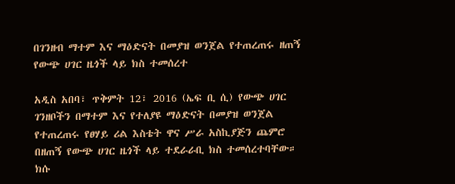በገንዘብ ማተም እና ማዕድናት በመያዝ ወንጀል የተጠረጠሩ ዘጠኝ የውጭ ሀገር ዜጎች ላይ ክስ ተመሰረተ

አዲስ አበባ፣ ጥቅምት 12፣ 2016 (ኤፍ ቢ ሲ) የውጭ ሀገር ገንዘቦችን በማተም እና የተለያዩ ማዕድናት በመያዝ ወንጀል የተጠረጠሩ የፀሃይ ሪል እስቴት ዋና ሥራ አስኪያጅን ጨምሮ በዘጠኝ የውጭ ሀገር ዜጎች ላይ ተደራራቢ ክስ ተመሰረተባቸው። ክሱ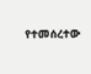የተመሰረተው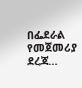በፌደራል የመጀመሪያ ደረጃ…